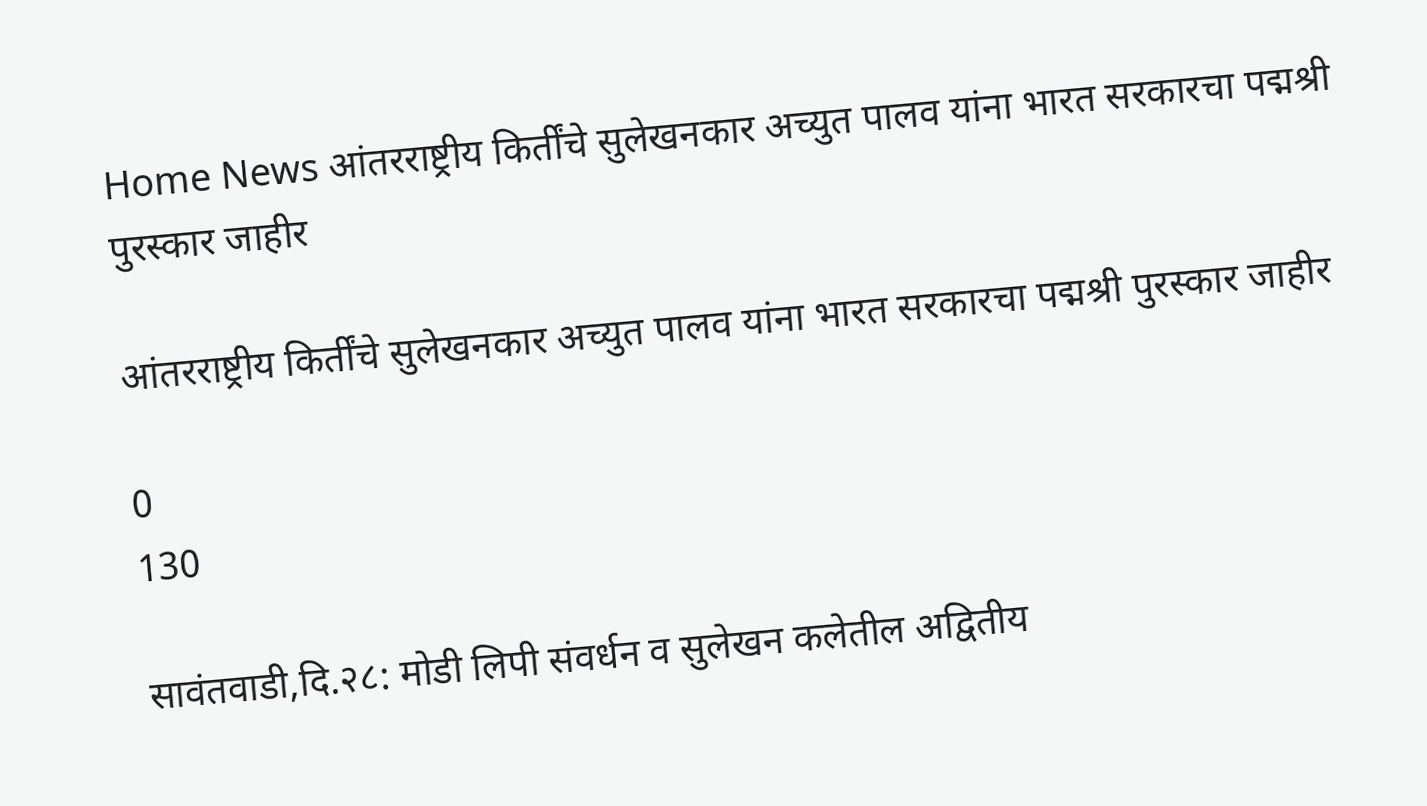Home News आंतरराष्ट्रीय किर्तींचे सुलेखनकार अच्युत पालव यांना भारत सरकारचा पद्मश्री पुरस्कार जाहीर

आंतरराष्ट्रीय किर्तींचे सुलेखनकार अच्युत पालव यांना भारत सरकारचा पद्मश्री पुरस्कार जाहीर

0
130

सावंतवाडी,दि.२८: मोडी लिपी संवर्धन व सुलेखन कलेतील अद्वितीय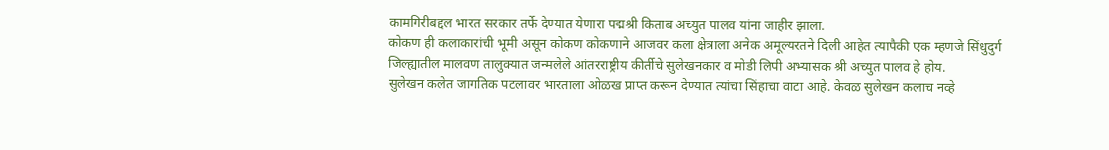कामगिरीबद्दल भारत सरकार तर्फे देण्यात येणारा पद्मश्री किताब अच्युत पालव यांना जाहीर झाला.
कोकण ही कलाकारांची भूमी असून कोकण कोकणाने आजवर कला क्षेत्राला अनेक अमूल्यरतने दिली आहेत त्यापैकी एक म्हणजे सिंधुदुर्ग जिल्ह्यातील मालवण तालुक्यात जन्मलेले आंतरराष्ट्रीय कीर्तीचे सुलेखनकार व मोडी लिपी अभ्यासक श्री अच्युत पालव हे होय.
सुलेखन कलेत जागतिक पटलावर भारताला ओळख प्राप्त करून देण्यात त्यांचा सिंहाचा वाटा आहे. केवळ सुलेखन कलाच नव्हे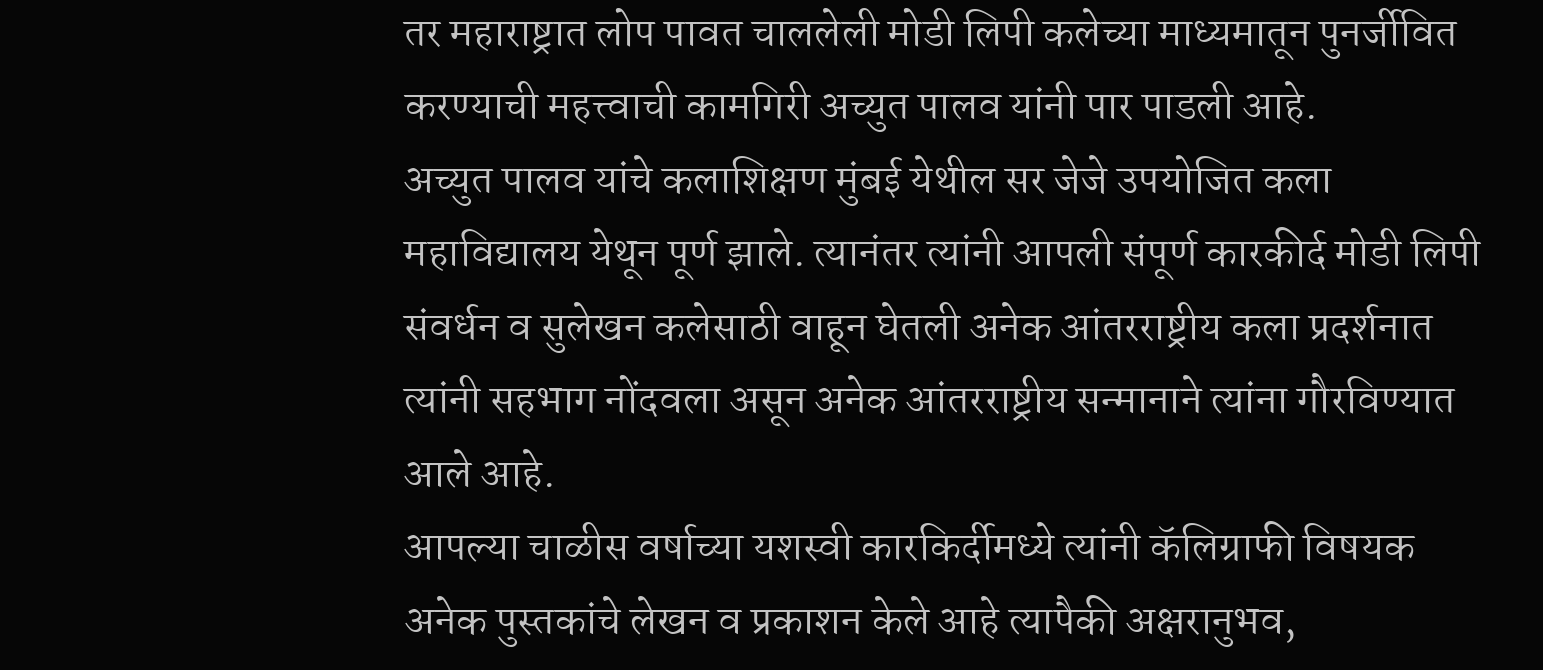तर महाराष्ट्रात लोप पावत चाललेली मोडी लिपी कलेच्या माध्यमातून पुनर्जीवित करण्याची महत्त्वाची कामगिरी अच्युत पालव यांनी पार पाडली आहे.
अच्युत पालव यांचे कलाशिक्षण मुंबई येथील सर जेजे उपयोजित कला महाविद्यालय येथून पूर्ण झाले. त्यानंतर त्यांनी आपली संपूर्ण कारकीर्द मोडी लिपी संवर्धन व सुलेखन कलेसाठी वाहून घेतली अनेक आंतरराष्ट्रीय कला प्रदर्शनात त्यांनी सहभाग नोंदवला असून अनेक आंतरराष्ट्रीय सन्मानाने त्यांना गौरविण्यात आले आहे.
आपल्या चाळीस वर्षाच्या यशस्वी कारकिर्दीमध्ये त्यांनी कॅलिग्राफी विषयक अनेक पुस्तकांचे लेखन व प्रकाशन केले आहे त्यापैकी अक्षरानुभव,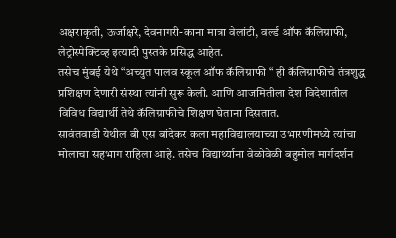अक्षराकृती, ऊर्जाक्षरे, देवनागरी-काना मात्रा वेलांटी, वर्ल्ड ऑफ कॅलिग्राफी, लेट्रोस्पेक्टिव्ह इत्यादी पुस्तके प्रसिद्ध आहेत.
तसेच मुंबई येथे “अच्युत पालव स्कूल ऑफ कॅलिग्राफी “ ही कॅलिग्राफीचे तंत्रशुद्ध प्रशिक्षण देणारी संस्था त्यांनी सुरू केली. आणि आजमितीला देश विदेशातील विविध विद्यार्थी तेथे कॅलिग्राफीचे शिक्षण घेताना दिसतात.
सावंतवाडी येथील बी एस बांदेकर कला महाविद्यालयाच्या उभारणीमध्ये त्यांचा मोलाचा सहभाग राहिला आहे. तसेच विद्यार्थ्याना वेळोवेळी बहुमोल मार्गदर्शन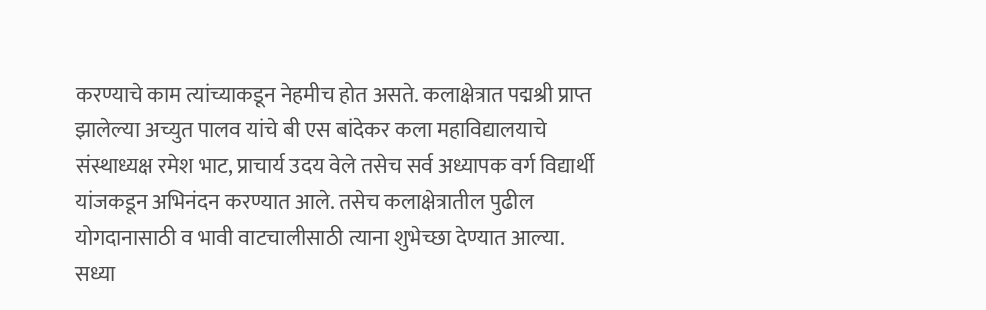करण्याचे काम त्यांच्याकडून नेहमीच होत असते. कलाक्षेत्रात पद्मश्री प्राप्त झालेल्या अच्युत पालव यांचे बी एस बांदेकर कला महाविद्यालयाचे संस्थाध्यक्ष रमेश भाट, प्राचार्य उदय वेले तसेच सर्व अध्यापक वर्ग विद्यार्थी यांजकडून अभिनंदन करण्यात आले. तसेच कलाक्षेत्रातील पुढील योगदानासाठी व भावी वाटचालीसाठी त्याना शुभेच्छा देण्यात आल्या.
सध्या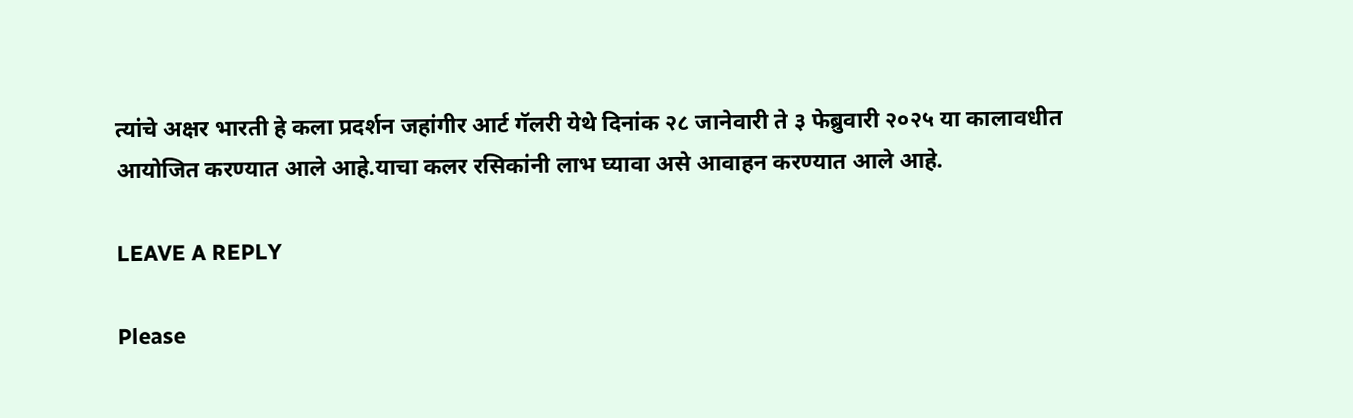त्यांचे अक्षर भारती हे कला प्रदर्शन जहांगीर आर्ट गॅलरी येथे दिनांक २८ जानेवारी ते ३ फेब्रुवारी २०२५ या कालावधीत आयोजित करण्यात आले आहे.याचा कलर रसिकांनी लाभ घ्यावा असे आवाहन करण्यात आले आहे.

LEAVE A REPLY

Please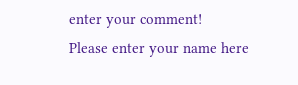enter your comment!
Please enter your name here